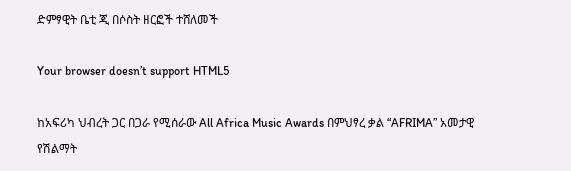ድምፃዊት ቤቲ ጂ በሶስት ዘርፎች ተሸለመች

Your browser doesn’t support HTML5

ከአፍሪካ ህብረት ጋር በጋራ የሚሰራው All Africa Music Awards በምህፃረ ቃል “AFRIMA” አመታዊ የሽልማት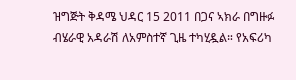ዝግጅት ቅዳሜ ህዳር 15 2011 በጋና ኣክራ በግዙፉ ብሄራዊ አዳራሽ ለአምስተኛ ጊዜ ተካሂዷል። የአፍሪካ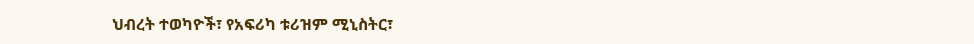ህብረት ተወካዮች፣ የአፍሪካ ቱሪዝም ሚኒስትር፣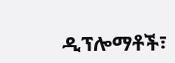ዲፕሎማቶች፣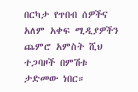በርካታ የጥበብ ሰዎችና አለም አቀፍ ሚዲያዎችን ጨምሮ አምስት ሺህ ተጋባዞች በምሽቱ ታድመው ነበር።